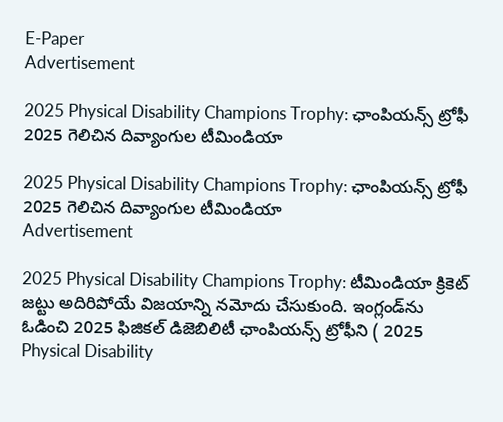E-Paper
Advertisement

2025 Physical Disability Champions Trophy: ఛాంపియన్స్ ట్రోఫీ 2025 గెలిచిన దివ్యాంగుల టీమిండియా

2025 Physical Disability Champions Trophy: ఛాంపియన్స్ ట్రోఫీ 2025 గెలిచిన దివ్యాంగుల టీమిండియా
Advertisement

2025 Physical Disability Champions Trophy: టీమిండియా క్రికెట్ జట్టు అదిరిపోయే విజయాన్ని నమోదు చేసుకుంది. ఇంగ్లండ్‌ను ఓడించి 2025 ఫిజికల్ డిజెబిలిటీ ఛాంపియన్స్ ట్రోఫీని ( 2025 Physical Disability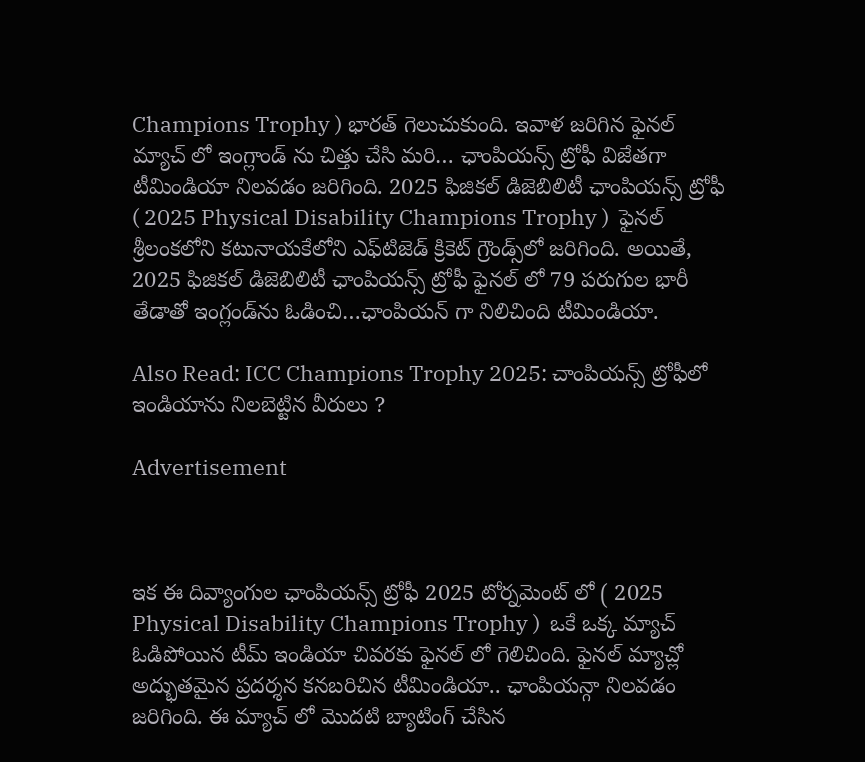Champions Trophy ) భారత్ గెలుచుకుంది. ఇవాళ జరిగిన ఫైనల్ మ్యాచ్ లో ఇంగ్లాండ్ ను చిత్తు చేసి మరి… ఛాంపియన్స్ ట్రోఫీ విజేతగా టీమిండియా నిలవడం జరిగింది. 2025 ఫిజికల్ డిజెబిలిటీ ఛాంపియన్స్ ట్రోఫీ  ( 2025 Physical Disability Champions Trophy )  ఫైనల్‌ శ్రీలంకలోని కటునాయకేలోని ఎఫ్‌టిజెడ్ క్రికెట్ గ్రౌండ్స్‌లో జరిగింది. అయితే, 2025 ఫిజికల్ డిజెబిలిటీ ఛాంపియన్స్ ట్రోఫీ ఫైనల్‌ లో 79 పరుగుల భారీ తేడాతో ఇంగ్లండ్‌ను ఓడించి…ఛాంపియన్ గా నిలిచింది టీమిండియా.

Also Read: ICC Champions Trophy 2025: చాంపియన్స్ ట్రోఫీలో ఇండియాను నిలబెట్టిన వీరులు ?

Advertisement



ఇక ఈ దివ్యాంగుల ఛాంపియన్స్ ట్రోఫీ 2025 టోర్నమెంట్ లో ( 2025 Physical Disability Champions Trophy )  ఒకే ఒక్క మ్యాచ్ ఓడిపోయిన టీమ్ ఇండియా చివరకు ఫైనల్ లో గెలిచింది. ఫైనల్ మ్యాచ్లో అద్భుతమైన ప్రదర్శన కనబరిచిన టీమిండియా.. ఛాంపియన్గా నిలవడం జరిగింది. ఈ మ్యాచ్ లో మొదటి బ్యాటింగ్ చేసిన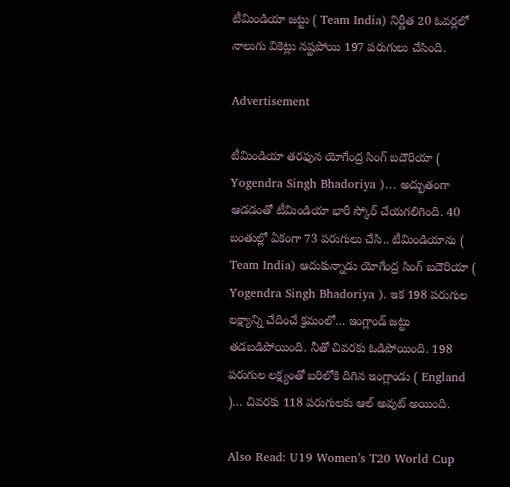టీమిండియా జట్టు ( Team India) నిర్ణీత 20 ఓవర్లలో నాలుగు వికెట్లు నష్టపోయి 197 పరుగులు చేసింది.

Advertisement

టీమిండియా తరఫున యోగేంద్ర సింగ్ బదౌరియా ( Yogendra Singh Bhadoriya )… అద్భుతంగా ఆడడంతో టీమిండియా భారీ స్కోర్ చేయగలిగింది. 40 బంతుల్లో ఏకంగా 73 పరుగులు చేసి.. టీమిండియాను ( Team India) ఆదుకున్నాడు యోగేంద్ర సింగ్ బదౌరియా ( Yogendra Singh Bhadoriya ). ఇక 198 పరుగుల లక్ష్యాన్ని చేదించే క్రమంలో… ఇంగ్లాండ్ జట్టు తడబడిపోయింది. నీతో చివరకు ఓడిపోయింది. 198 పరుగుల లక్ష్యంతో బరిలోకి దిగిన ఇంగ్లాండు ( England )… చివరకు 118 పరుగులకు ఆల్ అవుట్ అయింది.

Also Read: U19 Women’s T20 World Cup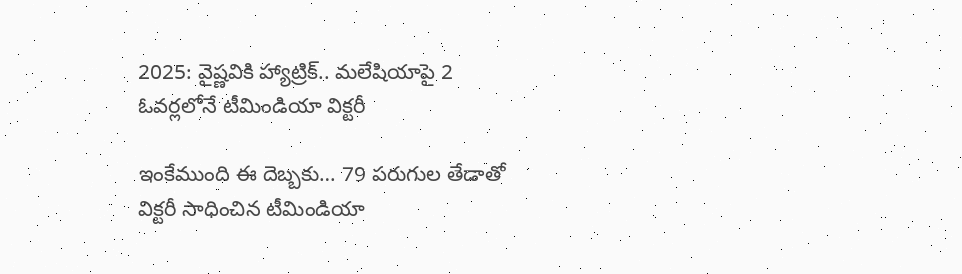2025: వైష్ణవికి హ్యాట్రిక్.. మలేషియాపై 2 ఓవర్లలోనే టీమిండియా విక్టరీ

ఇంకేముంది ఈ దెబ్బకు… 79 పరుగుల తేడాతో విక్టరీ సాధించిన టీమిండియా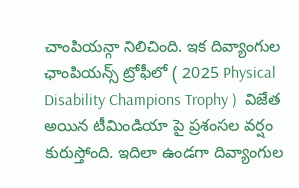చాంపియన్గా నిలిచింది. ఇక దివ్యాంగుల ఛాంపియన్స్ ట్రోఫీలో ( 2025 Physical Disability Champions Trophy )  విజేత అయిన టీమిండియా పై ప్రశంసల వర్షం కురుస్తోంది. ఇదిలా ఉండగా దివ్యాంగుల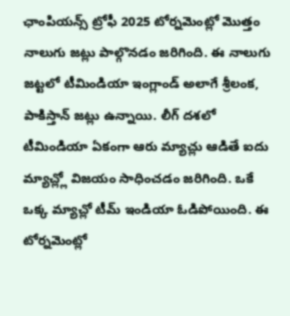ఛాంపియన్స్ ట్రోఫీ 2025 టోర్నమెంట్లో మొత్తం నాలుగు జట్లు పాల్గొనడం జరిగింది. ఈ నాలుగు జట్టలో టీమిండియా ఇంగ్లాండ్ అలాగే శ్రీలంక, పాకిస్తాన్ జట్లు ఉన్నాయి. లీగ్ దశలో టీమిండియా ఏకంగా ఆరు మ్యాచ్లు ఆడితే ఐదు మ్యాచ్ల్లో విజయం సాధించడం జరిగింది. ఒకే ఒక్క మ్యాచ్లో టీమ్ ఇండియా ఓడిపోయింది. ఈ టోర్నమెంట్లో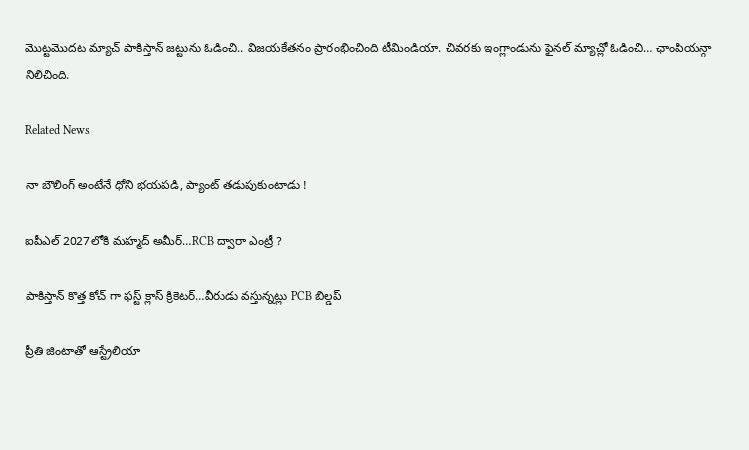మొట్టమొదట మ్యాచ్ పాకిస్తాన్ జట్టును ఓడించి.. విజయకేతనం ప్రారంభించింది టీమిండియా. చివరకు ఇంగ్లాండును ఫైనల్ మ్యాచ్లో ఓడించి… ఛాంపియన్గా నిలిచింది.

Related News

నా బౌలింగ్ అంటేనే ధోని భ‌య‌ప‌డి, ప్యాంట్ త‌డుపుకుంటాడు !

ఐపీఎల్ 2027లోకి మహ్మద్ అమీర్…RCB ద్వారా ఎంట్రీ ?

పాకిస్తాన్ కొత్త‌ కోచ్ గా ఫ‌స్ట్ క్లాస్ క్రికెట‌ర్‌…వీరుడు వ‌స్తున్న‌ట్లు PCB బిల్డ‌ప్

ప్రీతి జింటాతో ఆస్ట్రేలియా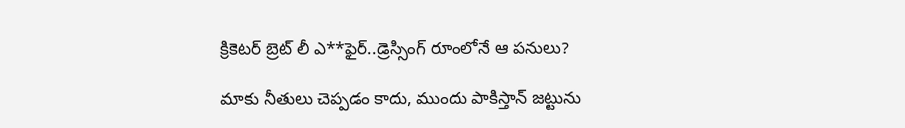క్రికెట‌ర్‌ బ్రెట్ లీ ఎ**ఫైర్‌..డ్రెస్సింగ్ రూంలోనే ఆ ప‌నులు?

మాకు నీతులు చెప్ప‌డం కాదు, ముందు పాకిస్తాన్ జ‌ట్టును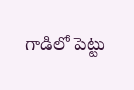గాడిలో పెట్టు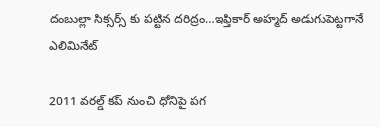దంబుల్లా సిక్సర్స్ కు ప‌ట్టిన ద‌రిద్రం…ఇఫ్తికార్ అహ్మద్ అడుగుపెట్ట‌గానే ఎలిమినేట్

2011 వ‌ర‌ల్డ్ క‌ప్ నుంచి ధోనిపై ప‌గ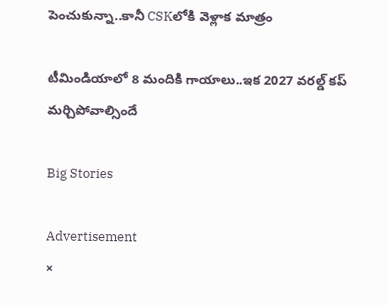పెంచుకున్నా..కానీ CSKలోకి వెళ్లాక మాత్రం

టీమిండియాలో 8 మందికి గాయాలు..ఇక 2027 వ‌ర‌ల్డ్ క‌ప్ మ‌ర్చిపోవాల్సిందే

Big Stories

Advertisement
×